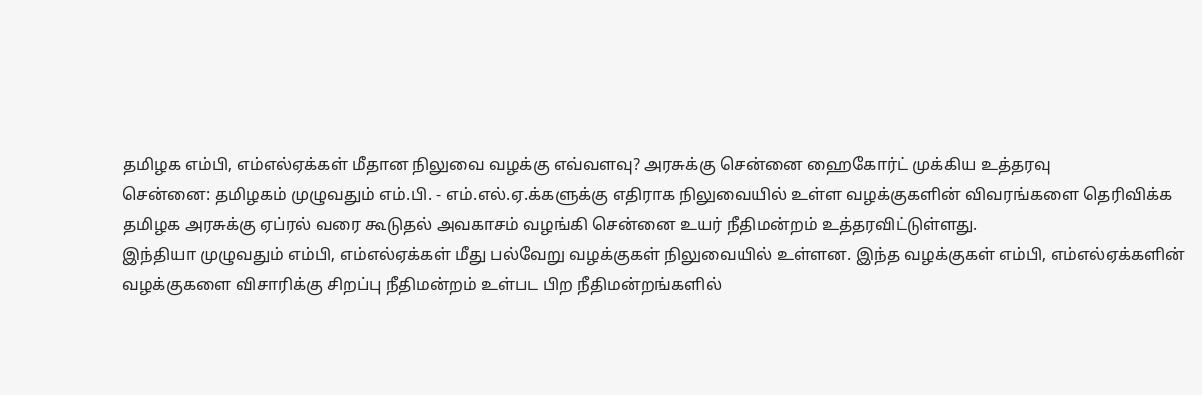தமிழக எம்பி, எம்எல்ஏக்கள் மீதான நிலுவை வழக்கு எவ்வளவு? அரசுக்கு சென்னை ஹைகோர்ட் முக்கிய உத்தரவு
சென்னை: தமிழகம் முழுவதும் எம்.பி. - எம்.எல்.ஏ.க்களுக்கு எதிராக நிலுவையில் உள்ள வழக்குகளின் விவரங்களை தெரிவிக்க தமிழக அரசுக்கு ஏப்ரல் வரை கூடுதல் அவகாசம் வழங்கி சென்னை உயர் நீதிமன்றம் உத்தரவிட்டுள்ளது.
இந்தியா முழுவதும் எம்பி, எம்எல்ஏக்கள் மீது பல்வேறு வழக்குகள் நிலுவையில் உள்ளன. இந்த வழக்குகள் எம்பி, எம்எல்ஏக்களின் வழக்குகளை விசாரிக்கு சிறப்பு நீதிமன்றம் உள்பட பிற நீதிமன்றங்களில்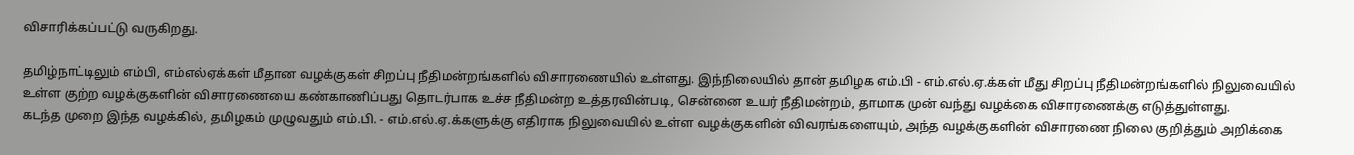விசாரிக்கப்பட்டு வருகிறது.

தமிழ்நாட்டிலும் எம்பி, எம்எல்ஏக்கள் மீதான வழக்குகள் சிறப்பு நீதிமன்றங்களில் விசாரணையில் உள்ளது. இந்நிலையில் தான் தமிழக எம்.பி - எம்.எல்.ஏ.க்கள் மீது சிறப்பு நீதிமன்றங்களில் நிலுவையில் உள்ள குற்ற வழக்குகளின் விசாரணையை கண்காணிப்பது தொடர்பாக உச்ச நீதிமன்ற உத்தரவின்படி, சென்னை உயர் நீதிமன்றம், தாமாக முன் வந்து வழக்கை விசாரணைக்கு எடுத்துள்ளது.
கடந்த முறை இந்த வழக்கில், தமிழகம் முழுவதும் எம்.பி. - எம்.எல்.ஏ.க்களுக்கு எதிராக நிலுவையில் உள்ள வழக்குகளின் விவரங்களையும், அந்த வழக்குகளின் விசாரணை நிலை குறித்தும் அறிக்கை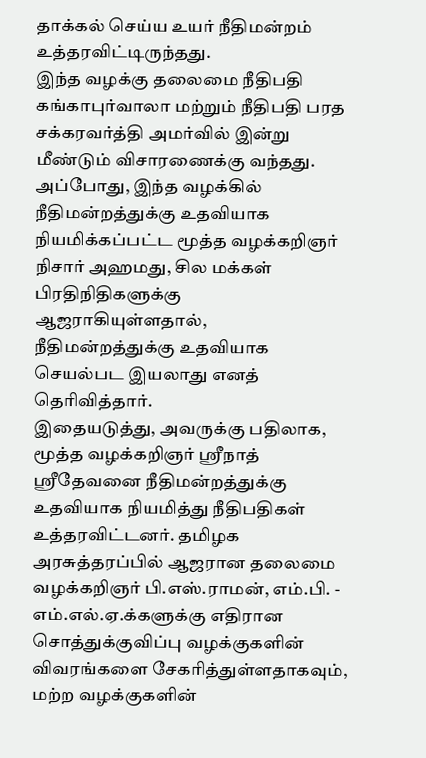தாக்கல் செய்ய உயர் நீதிமன்றம் உத்தரவிட்டிருந்தது.
இந்த வழக்கு தலைமை நீதிபதி கங்காபுர்வாலா மற்றும் நீதிபதி பரத சக்கரவர்த்தி அமர்வில் இன்று மீண்டும் விசாரணைக்கு வந்தது. அப்போது, இந்த வழக்கில் நீதிமன்றத்துக்கு உதவியாக நியமிக்கப்பட்ட மூத்த வழக்கறிஞர் நிசார் அஹமது, சில மக்கள் பிரதிநிதிகளுக்கு ஆஜராகியுள்ளதால், நீதிமன்றத்துக்கு உதவியாக செயல்பட இயலாது எனத் தெரிவித்தார்.
இதையடுத்து, அவருக்கு பதிலாக, மூத்த வழக்கறிஞர் ஸ்ரீநாத் ஸ்ரீதேவனை நீதிமன்றத்துக்கு உதவியாக நியமித்து நீதிபதிகள் உத்தரவிட்டனர். தமிழக அரசுத்தரப்பில் ஆஜரான தலைமை வழக்கறிஞர் பி.எஸ்.ராமன், எம்.பி. - எம்.எல்.ஏ.க்களுக்கு எதிரான சொத்துக்குவிப்பு வழக்குகளின் விவரங்களை சேகரித்துள்ளதாகவும், மற்ற வழக்குகளின்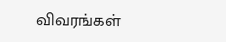விவரங்கள்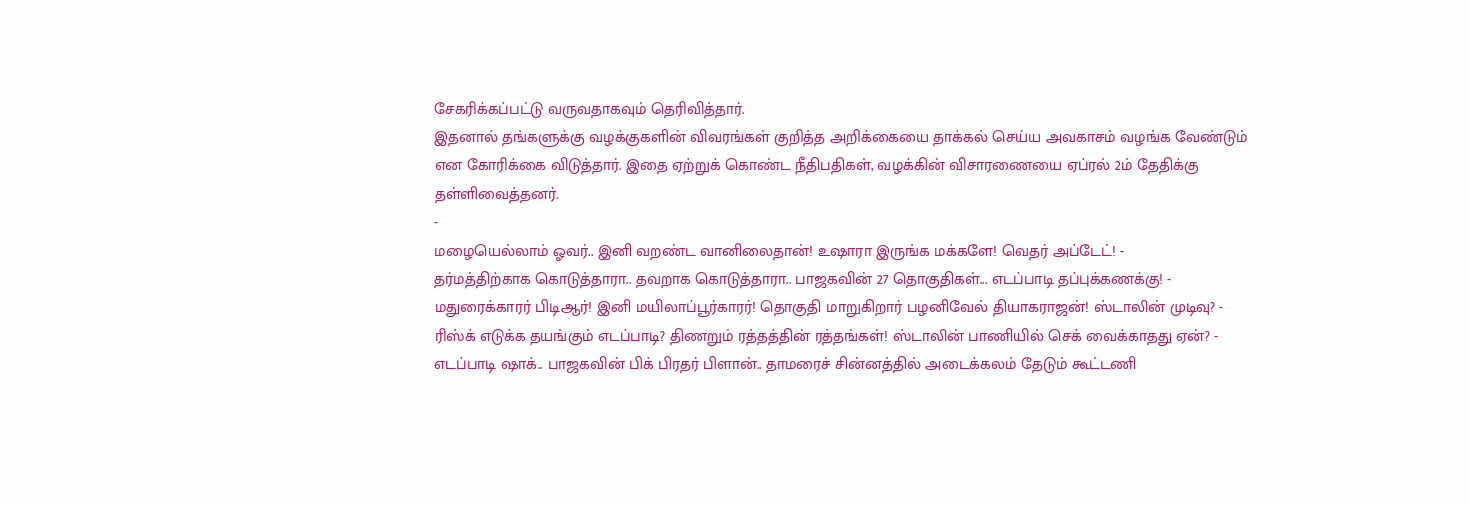சேகரிக்கப்பட்டு வருவதாகவும் தெரிவித்தார்.
இதனால் தங்களுக்கு வழக்குகளின் விவரங்கள் குறித்த அறிக்கையை தாக்கல் செய்ய அவகாசம் வழங்க வேண்டும் என கோரிக்கை விடுத்தார். இதை ஏற்றுக் கொண்ட நீதிபதிகள், வழக்கின் விசாரணையை ஏப்ரல் 2ம் தேதிக்கு தள்ளிவைத்தனர்.
-
மழையெல்லாம் ஓவர்.. இனி வறண்ட வானிலைதான்! உஷாரா இருங்க மக்களே! வெதர் அப்டேட்! -
தர்மத்திற்காக கொடுத்தாரா.. தவறாக கொடுத்தாரா.. பாஜகவின் 27 தொகுதிகள்... எடப்பாடி தப்புக்கணக்கு! -
மதுரைக்காரர் பிடிஆர்! இனி மயிலாப்பூர்காரர்! தொகுதி மாறுகிறார் பழனிவேல் தியாகராஜன்! ஸ்டாலின் முடிவு? -
ரிஸ்க் எடுக்க தயங்கும் எடப்பாடி? திணறும் ரத்தத்தின் ரத்தங்கள்! ஸ்டாலின் பாணியில் செக் வைக்காதது ஏன்? -
எடப்பாடி ஷாக்.. பாஜகவின் பிக் பிரதர் பிளான்.. தாமரைச் சின்னத்தில் அடைக்கலம் தேடும் கூட்டணி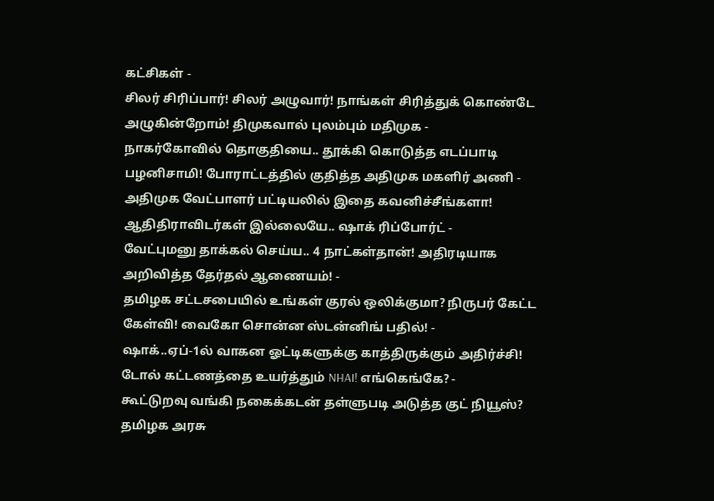கட்சிகள் -
சிலர் சிரிப்பார்! சிலர் அழுவார்! நாங்கள் சிரித்துக் கொண்டே அழுகின்றோம்! திமுகவால் புலம்பும் மதிமுக -
நாகர்கோவில் தொகுதியை.. தூக்கி கொடுத்த எடப்பாடி பழனிசாமி! போராட்டத்தில் குதித்த அதிமுக மகளிர் அணி -
அதிமுக வேட்பாளர் பட்டியலில் இதை கவனிச்சீங்களா! ஆதிதிராவிடர்கள் இல்லையே.. ஷாக் ரிப்போர்ட் -
வேட்புமனு தாக்கல் செய்ய.. 4 நாட்கள்தான்! அதிரடியாக அறிவித்த தேர்தல் ஆணையம்! -
தமிழக சட்டசபையில் உங்கள் குரல் ஒலிக்குமா? நிருபர் கேட்ட கேள்வி! வைகோ சொன்ன ஸ்டன்னிங் பதில்! -
ஷாக்..ஏப்-1ல் வாகன ஓட்டிகளுக்கு காத்திருக்கும் அதிர்ச்சி! டோல் கட்டணத்தை உயர்த்தும் NHAI! எங்கெங்கே? -
கூட்டுறவு வங்கி நகைக்கடன் தள்ளுபடி அடுத்த குட் நியூஸ்? தமிழக அரசு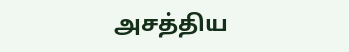அசத்திய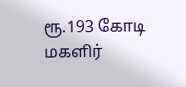ரூ.193 கோடி மகளிர்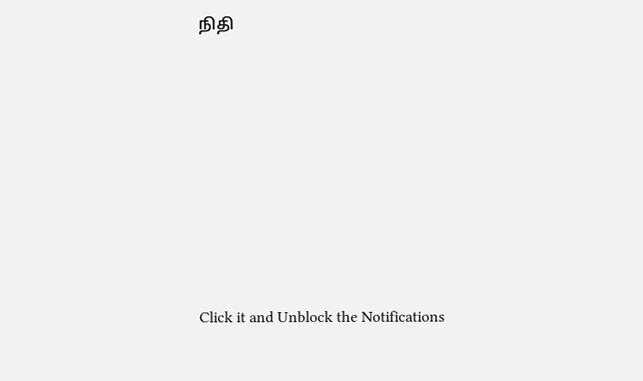நிதி












Click it and Unblock the Notifications